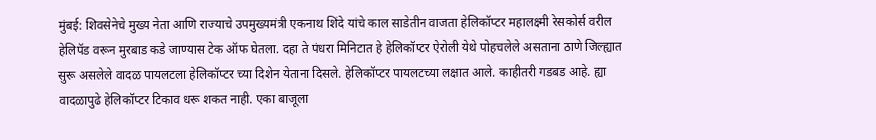मुंबई: शिवसेनेचे मुख्य नेता आणि राज्याचे उपमुख्यमंत्री एकनाथ शिंदे यांचे काल साडेतीन वाजता हेलिकॉप्टर महालक्ष्मी रेसकोर्स वरील हेलिपॅड वरून मुरबाड कडे जाण्यास टेक ऑफ घेतला. दहा ते पंधरा मिनिटात हे हेलिकॉप्टर ऐरोली येथे पोहचलेले असताना ठाणे जिल्ह्यात सुरू असलेले वादळ पायलटला हेलिकॉप्टर च्या दिशेन येताना दिसले. हेलिकॉप्टर पायलटच्या लक्षात आले. काहीतरी गडबड आहे. ह्या वादळापुढे हेलिकॉप्टर टिकाव धरू शकत नाही. एका बाजूला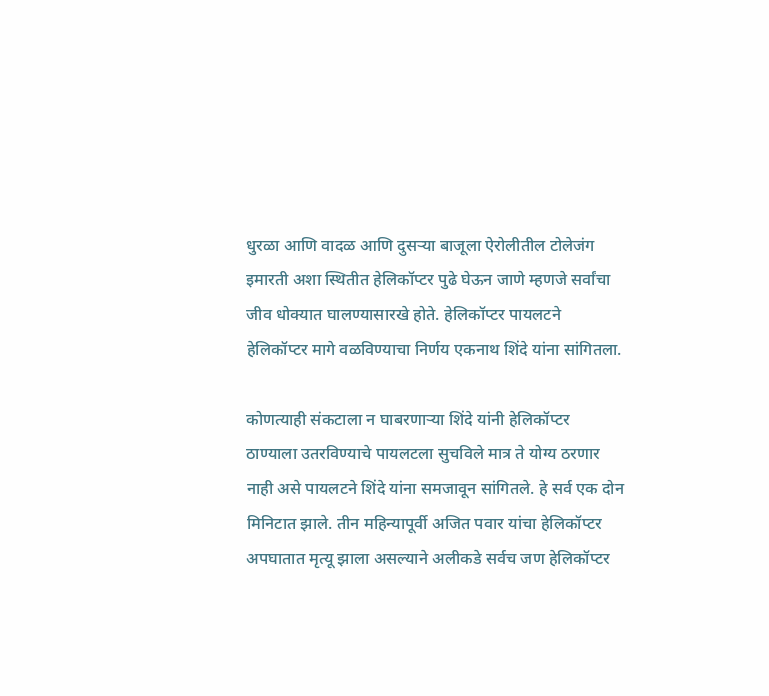धुरळा आणि वादळ आणि दुसऱ्या बाजूला ऐरोलीतील टोलेजंग इमारती अशा स्थितीत हेलिकॉप्टर पुढे घेऊन जाणे म्हणजे सर्वांचा जीव धोक्यात घालण्यासारखे होते. हेलिकॉप्टर पायलटने हेलिकॉप्टर मागे वळविण्याचा निर्णय एकनाथ शिंदे यांना सांगितला.

कोणत्याही संकटाला न घाबरणाऱ्या शिंदे यांनी हेलिकॉप्टर ठाण्याला उतरविण्याचे पायलटला सुचविले मात्र ते योग्य ठरणार नाही असे पायलटने शिंदे यांना समजावून सांगितले. हे सर्व एक दोन मिनिटात झाले. तीन महिन्यापूर्वी अजित पवार यांचा हेलिकॉप्टर अपघातात मृत्यू झाला असल्याने अलीकडे सर्वच जण हेलिकॉप्टर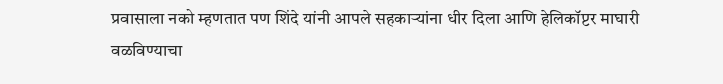प्रवासाला नको म्हणतात पण शिंदे यांनी आपले सहकाऱ्यांना धीर दिला आणि हेलिकॉप्टर माघारी वळविण्याचा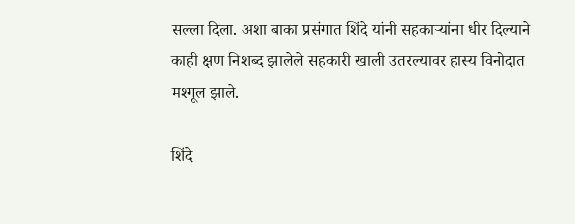सल्ला दिला. अशा बाका प्रसंगात शिंदे यांनी सहकाऱ्यांना धीर दिल्याने काही क्षण निशब्द झालेले सहकारी खाली उतरल्यावर हास्य विनोदात मश्गूल झाले.

शिंदे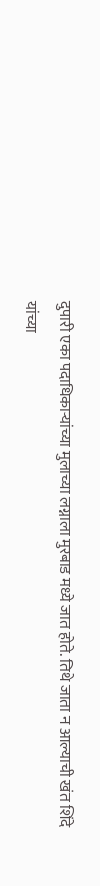दुपारी एका पदाधिकाऱ्यांच्या मुलाच्या लग्नाला मुरबाड मध्ये जात होते. तिथे जाता न आल्याची खंत शिंदे यांच्या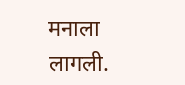मनाला लागली.